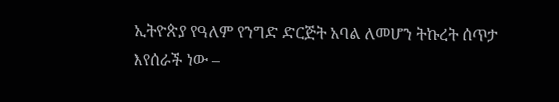ኢትዮጵያ የዓለም የንግድ ድርጅት አባል ለመሆን ትኩረት ሰጥታ እየሰራች ነው –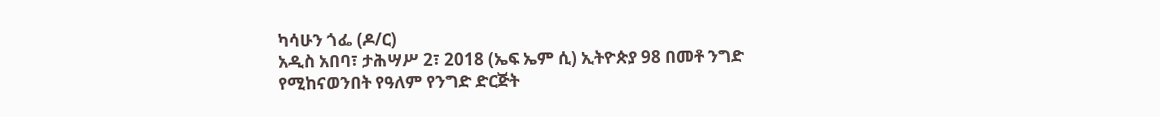ካሳሁን ጎፌ (ዶ/ር)
አዲስ አበባ፣ ታሕሣሥ 2፣ 2018 (ኤፍ ኤም ሲ) ኢትዮጵያ 98 በመቶ ንግድ የሚከናወንበት የዓለም የንግድ ድርጅት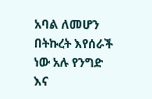አባል ለመሆን በትኩረት እየሰራች ነው አሉ የንግድ እና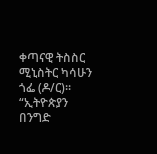ቀጣናዊ ትስስር ሚኒስትር ካሳሁን ጎፌ (ዶ/ር)።
“ኢትዮጵያን በንግድ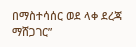በማስተሳሰር ወደ ላቀ ደረጃ ማሸጋገር”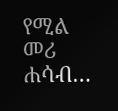የሚል መሪ ሐሳብ…